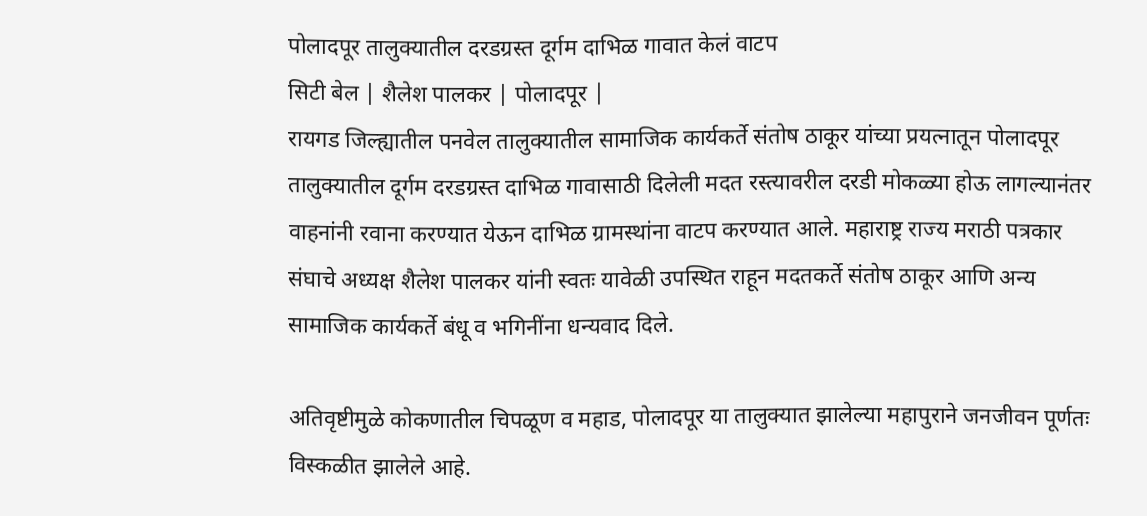पोलादपूर तालुक्यातील दरडग्रस्त दूर्गम दाभिळ गावात केलं वाटप
सिटी बेल | शैलेश पालकर | पोलादपूर |
रायगड जिल्ह्यातील पनवेल तालुक्यातील सामाजिक कार्यकर्ते संतोष ठाकूर यांच्या प्रयत्नातून पोलादपूर तालुक्यातील दूर्गम दरडग्रस्त दाभिळ गावासाठी दिलेली मदत रस्त्यावरील दरडी मोकळ्या होऊ लागल्यानंतर वाहनांनी रवाना करण्यात येऊन दाभिळ ग्रामस्थांना वाटप करण्यात आले. महाराष्ट्र राज्य मराठी पत्रकार संघाचे अध्यक्ष शैलेश पालकर यांनी स्वतः यावेळी उपस्थित राहून मदतकर्ते संतोष ठाकूर आणि अन्य सामाजिक कार्यकर्ते बंधू व भगिनींना धन्यवाद दिले.

अतिवृष्टीमुळे कोकणातील चिपळूण व महाड, पोलादपूर या तालुक्यात झालेल्या महापुराने जनजीवन पूर्णतः विस्कळीत झालेले आहे.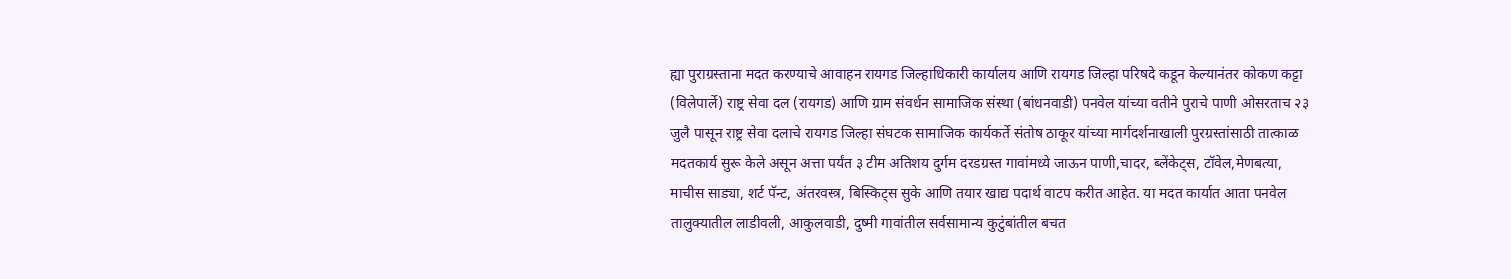ह्या पुराग्रस्ताना मदत करण्याचे आवाहन रायगड जिल्हाधिकारी कार्यालय आणि रायगड जिल्हा परिषदे कडून केल्यानंतर कोकण कट्टा (विलेपार्ले) राष्ट्र सेवा दल (रायगड) आणि ग्राम संवर्धन सामाजिक संस्था (बांधनवाडी) पनवेल यांच्या वतीने पुराचे पाणी ओसरताच २३ जुलै पासून राष्ट्र सेवा दलाचे रायगड जिल्हा संघटक सामाजिक कार्यकर्ते संतोष ठाकूर यांच्या मार्गदर्शनाखाली पुरग्रस्तांसाठी तात्काळ मदतकार्य सुरू केले असून अत्ता पर्यंत ३ टीम अतिशय दुर्गम दरडग्रस्त गावांमध्ये जाऊन पाणी,चादर, ब्लेंकेट्स, टॉवेल,मेणबत्या, माचीस साड्या, शर्ट पॅन्ट, अंतरवस्त्र, बिस्किट्स सुके आणि तयार खाद्य पदार्थ वाटप करीत आहेत. या मदत कार्यात आता पनवेल तालुक्यातील लाडीवली, आकुलवाडी, दुष्मी गावांतील सर्वसामान्य कुटुंबांतील बचत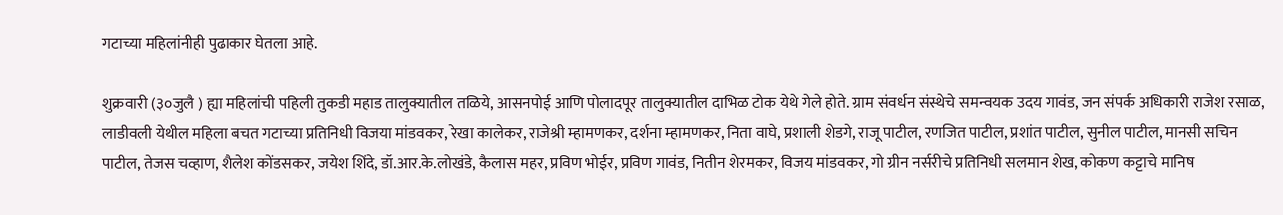गटाच्या महिलांनीही पुढाकार घेतला आहे.

शुक्रवारी (३०जुलै ) ह्या महिलांची पहिली तुकडी महाड तालुक्यातील तळिये, आसनपोई आणि पोलादपूर तालुक्यातील दाभिळ टोक येथे गेले होते. ग्राम संवर्धन संस्थेचे समन्वयक उदय गावंड, जन संपर्क अधिकारी राजेश रसाळ, लाडीवली येथील महिला बचत गटाच्या प्रतिनिधी विजया मांडवकर, रेखा कालेकर, राजेश्री म्हामणकर, दर्शना म्हामणकर, निता वाघे, प्रशाली शेडगे, राजू पाटील, रणजित पाटील, प्रशांत पाटील, सुनील पाटील, मानसी सचिन पाटील, तेजस चव्हाण, शैलेश कोंडसकर, जयेश शिंदे, डॉ.आर.के.लोखंडे, कैलास महर, प्रविण भोईर, प्रविण गावंड, नितीन शेरमकर, विजय मांडवकर, गो ग्रीन नर्सरीचे प्रतिनिधी सलमान शेख, कोकण कट्टाचे मानिष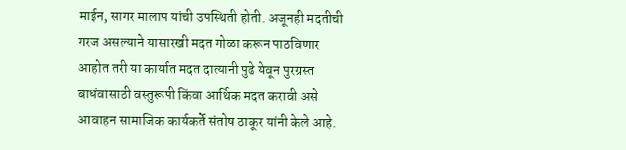माईन, सागर मालाप यांची उपस्थिती होती. अजूनही मदतीची गरज असल्याने यासारखी मदत गोळा करून पाठविणार आहोत तरी या कार्यात मदत दात्यानी पुढे येवून पुरग्रस्त बाधंवासाठी वस्तुरूपी किंवा आर्थिक मदत करावी असे आवाहन सामाजिक कार्यकर्ते संतोष ठाकूर यांनी केले आहे.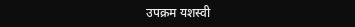उपक्रम यशस्वी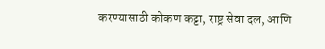करण्यासाठी कोकण कट्टा, राष्ट्र सेवा दल, आणि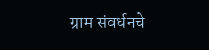ग्राम संवर्धनचे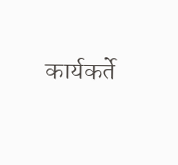कार्यकर्ते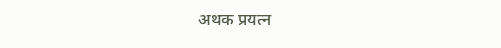अथक प्रयत्न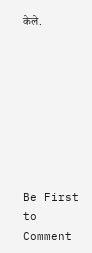केले.








Be First to Comment